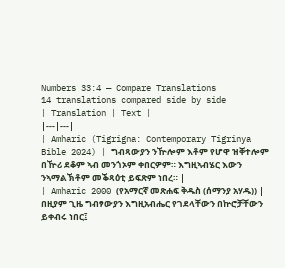Numbers 33:4 — Compare Translations
14 translations compared side by side
| Translation | Text |
|---|---|
| Amharic (Tigrigna: Contemporary Tigrinya Bible 2024) | ግብጻውያን ንዅሎም እቶም የሆዋ ዝቐተሎም በዅሪ ደቆም ኣብ መንጎኦም ቀበርዎም። እግዚኣብሄር እውን ንኣማልኽቶም መቕጻዕቲ ይፍጽም ነበረ። |
| Amharic 2000 (የአማርኛ መጽሐፍ ቅዱስ (ሰማንያ አሃዱ)) | በዚያም ጊዜ ግብፃውያን እግዚአብሔር የገደላቸውን በኵሮቻቸውን ይቀብሩ ነበር፤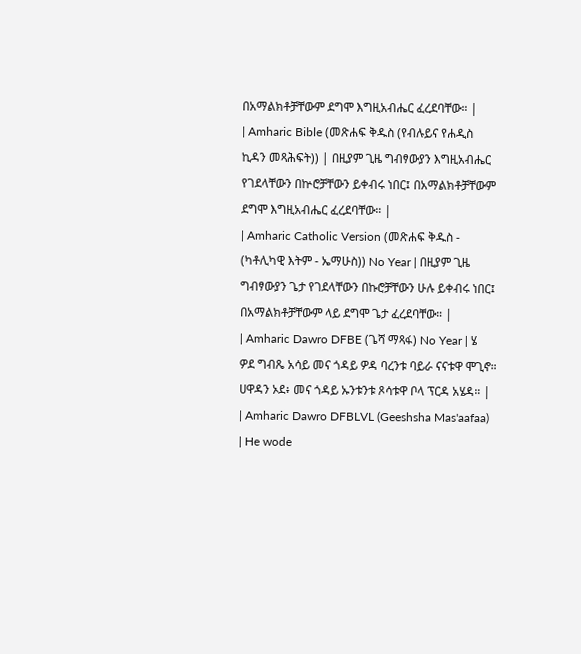በአማልክቶቻቸውም ደግሞ እግዚአብሔር ፈረደባቸው። |
| Amharic Bible (መጽሐፍ ቅዱስ (የብሉይና የሐዲስ ኪዳን መጻሕፍት)) | በዚያም ጊዜ ግብፃውያን እግዚአብሔር የገደላቸውን በኵሮቻቸውን ይቀብሩ ነበር፤ በአማልክቶቻቸውም ደግሞ እግዚአብሔር ፈረደባቸው። |
| Amharic Catholic Version (መጽሐፍ ቅዱስ - (ካቶሊካዊ እትም - ኤማሁስ)) No Year | በዚያም ጊዜ ግብፃውያን ጌታ የገደላቸውን በኩሮቻቸውን ሁሉ ይቀብሩ ነበር፤ በአማልክቶቻቸውም ላይ ደግሞ ጌታ ፈረደባቸው። |
| Amharic Dawro DFBE (ጌሻ ማጻፋ) No Year | ሄ ዎደ ግብጼ አሳይ መና ጎዳይ ዎዳ ባረንቱ ባይራ ናናቱዋ ሞጊኖ። ሀዋዳን ኦደ፥ መና ጎዳይ ኡንቱንቱ ጾሳቱዋ ቦላ ፕርዳ አሄዳ። |
| Amharic Dawro DFBLVL (Geeshsha Mas'aafaa) | He wode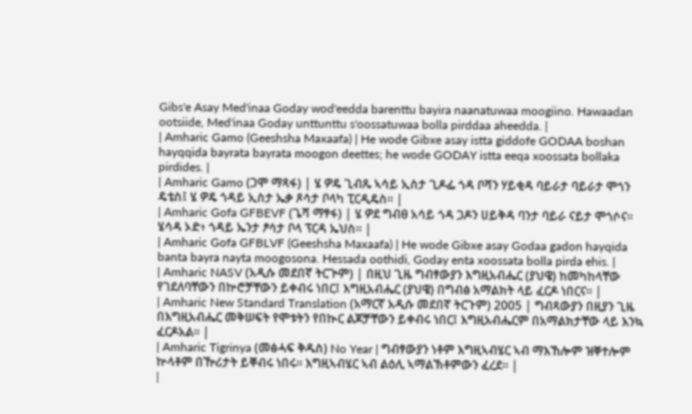Gibs'e Asay Med'inaa Goday wod'eedda barenttu bayira naanatuwaa moogiino. Hawaadan ootsiide, Med'inaa Goday unttunttu s'oossatuwaa bolla pirddaa aheedda. |
| Amharic Gamo (Geeshsha Maxaafa) | He wode Gibxe asay istta giddofe GODAA boshan hayqqida bayrata bayrata moogon deettes; he wode GODAY istta eeqa xoossata bollaka pirdides. |
| Amharic Gamo (ጋሞ ማጻፋ) | ሄ ዎዴ ጊብጼ ኣሳይ ኢስታ ጊዶፌ ጎዳ ቦሻን ሃይቂዳ ባይራታ ባይራታ ሞጎን ዴቴስ፤ ሄ ዎዴ ጎዳይ ኢስታ ኤቃ ጾሳታ ቦላካ ፒርዲዴስ። |
| Amharic Gofa GFBEVF (ጌሻ ማፃፋ) | ሄ ዎደ ግብፀ አሳይ ጎዳ ጋዶን ሀይቅዳ ባንታ ባይራ ናይታ ሞጎሶና። ሄሳዳ ኦድ፥ ጎዳይ ኤንታ ፆሳታ ቦላ ፕርዳ ኤህስ። |
| Amharic Gofa GFBLVF (Geeshsha Maxaafa) | He wode Gibxe asay Godaa gadon hayqida banta bayra nayta moogosona. Hessada oothidi, Goday enta xoossata bolla pirda ehis. |
| Amharic NASV (አዲሱ መደበኛ ትርጒም) | በዚህ ጊዜ ግብፃውያን እግዚአብሔር (ያህዌ) ከመካከላቸው የገደለባቸውን በኵሮቻቸውን ይቀብሩ ነበር፤ እግዚአብሔር (ያህዌ) በግብፅ አማልክት ላይ ፈርዶ ነበርና። |
| Amharic New Standard Translation (አማርኛ አዲሱ መደበኛ ትርጉም) 2005 | ግብጻውያን በዚያን ጊዜ በእግዚአብሔር መቅሠፍት የሞቱትን የበኲር ልጆቻቸውን ይቀብሩ ነበር፤ እግዚአብሔርም በአማልክታቸው ላይ እንኳ ፈርዶአል። |
| Amharic Tigrinya (መፅሓፍ ቅዱስ) No Year | ግብፃውያን ነቶም እግዚኣብሄር ኣብ ማእኸሎም ዝቐተሎም ኵላቶም በዅሪታት ይቐብሩ ነበሩ። እግዚኣብሄር ኣብ ልዕሊ ኣማልኽቶምውን ፈረደ። |
|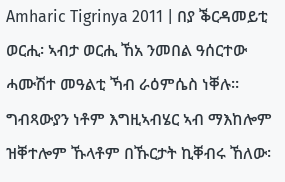Amharic Tigrinya 2011 | በያ ቕርዳመይቲ ወርሒ፡ ኣብታ ወርሒ ኸአ ንመበል ዓሰርተው ሓሙሽተ መዓልቲ ኻብ ራዕምሴስ ነቐሉ። ግብጻውያን ነቶም እግዚኣብሄር ኣብ ማእከሎም ዝቐተሎም ኹላቶም በኹርታት ኪቐብሩ ኸለው፡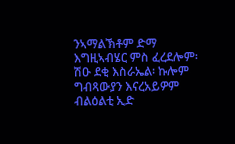ንኣማልኽቶም ድማ እግዚኣብሄር ምስ ፈረደሎም፡ ሽዑ ደቂ እስራኤል፡ ኩሎም ግብጻውያን እናረአይዎም ብልዕልቲ ኢድ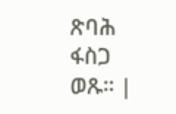ጽባሕ ፋስጋ ወጹ። |